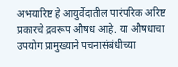अभयारिष्ट हे आयुर्वेदातील पारंपरिक अरिष्ट प्रकारचे द्रवरूप औषध आहे. या औषधाचा उपयोग प्रामुख्याने पचनासंबंधीच्या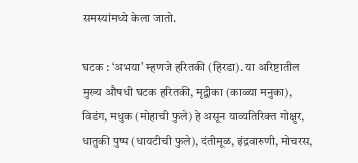समस्यांमध्ये केला जातो.

घटक : ‘अभया’ म्हणजे हरितकी (हिरडा). या अरिष्टातील मुख्य औषधी घटक हरितकी, मृद्वीका (काळ्या मनुका), विडंग, मधुक (मोहाची फुले) हे असून याव्यतिरिक्त गोक्षुर, धातुकी पुष्प (धायटीची फुले), दंतीमूळ, इंद्रवारुणी, मोचरस,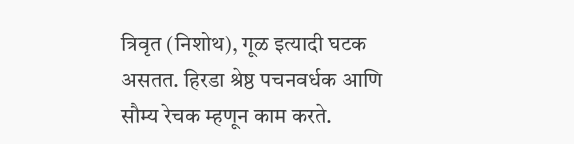त्रिवृत (निशोथ), गूळ इत्यादी घटक असतत. हिरडा श्रेष्ठ पचनवर्धक आणि सौम्य रेचक म्हणून काम करते.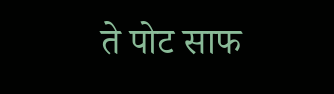ते पोट साफ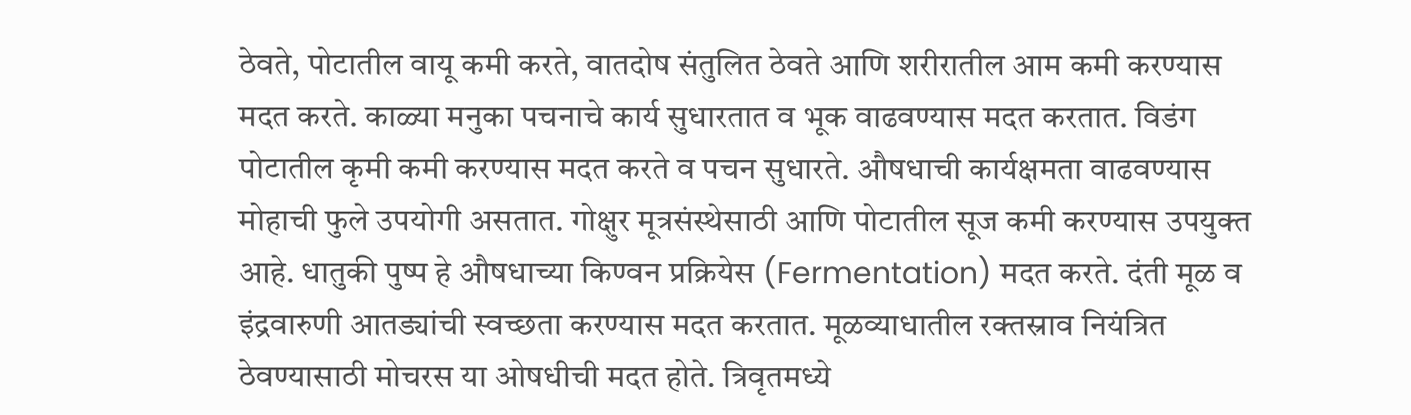ठेवते, पोटातील वायू कमी करते, वातदोष संतुलित ठेवते आणि शरीरातील आम कमी करण्यास मदत करते. काळ्या मनुका पचनाचे कार्य सुधारतात व भूक वाढवण्यास मदत करतात. विडंग पोटातील कृमी कमी करण्यास मदत करते व पचन सुधारते. औषधाची कार्यक्षमता वाढवण्यास मोहाची फुले उपयोगी असतात. गोक्षुर मूत्रसंस्थेसाठी आणि पोटातील सूज कमी करण्यास उपयुक्त आहे. धातुकी पुष्प हे औषधाच्या किण्वन प्रक्रियेस (Fermentation) मदत करते. दंती मूळ व इंद्रवारुणी आतड्यांची स्वच्छता करण्यास मदत करतात. मूळव्याधातील रक्तस्राव नियंत्रित ठेवण्यासाठी मोचरस या ओषधीची मदत होते. त्रिवृतमध्ये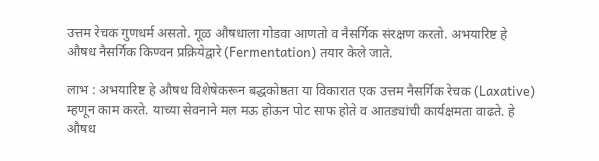उत्तम रेचक गुणधर्म असतो. गूळ औषधाला गोडवा आणतो व नैसर्गिक संरक्षण करतो. अभयारिष्ट हे औषध नैसर्गिक किण्वन प्रक्रियेद्वारे (Fermentation) तयार केले जाते.

लाभ : अभयारिष्ट हे औषध विशेषेकरून बद्धकोष्ठता या विकारात एक उत्तम नैसर्गिक रेचक (Laxative) म्हणून काम करते. याच्या सेवनाने मल मऊ होऊन पोट साफ होते व आतड्यांची कार्यक्षमता वाढते. हे औषध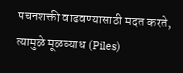पचनशक्ती वाढवण्यासाठी मदत करते, त्यामुळे मूळव्याध (Piles)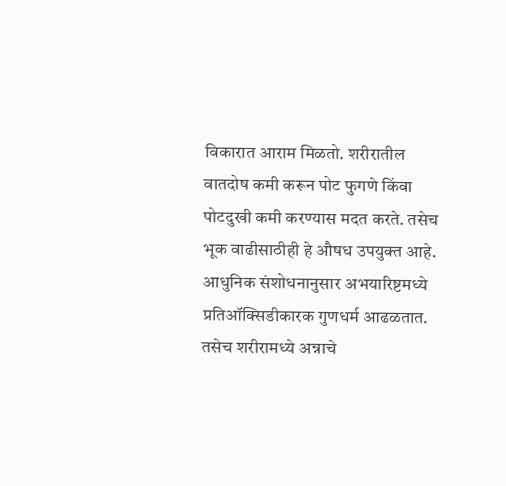विकारात आराम मिळतो. शरीरातील वातदोष कमी करून पोट फुगणे किंवा पोटदुखी कमी करण्यास मदत करते. तसेच भूक वाढीसाठीही हे औषध उपयुक्त आहे. आधुनिक संशोधनानुसार अभयारिष्टमध्ये प्रतिऑक्सिडीकारक गुणधर्म आढळतात. तसेच शरीरामध्ये अन्नाचे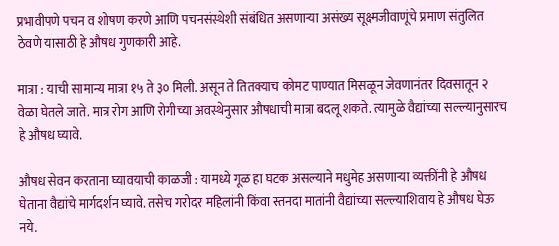प्रभावीपणे पचन व शोषण करणे आणि पचनसंस्थेशी संबंधित असणाऱ्या असंख्य सूक्ष्मजीवाणूंचे प्रमाण संतुलित ठेवणे यासाठी हे औषध गुणकारी आहे.

मात्रा : याची सामान्य मात्रा १५ ते ३० मिली. असून ते तितक्याच कोमट पाण्यात मिसळून जेवणानंतर दिवसातून २ वेळा घेतले जाते. मात्र रोग आणि रोगीच्या अवस्थेनुसार औषधाची मात्रा बदलू शकते. त्यामुळे वैद्यांच्या सल्ल्यानुसारच हे औषध घ्यावे.

औषध सेवन करताना घ्यावयाची काळजी : यामध्ये गूळ हा घटक असल्याने मधुमेह असणाऱ्या व्यक्तींनी हे औषध घेताना वैद्यांचे मार्गदर्शन घ्यावे. तसेच गरोदर महिलांनी किंवा स्तनदा मातांनी वैद्यांच्या सल्ल्याशिवाय हे औषध घेऊ नये.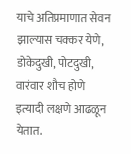याचे अतिप्रमाणात सेवन झाल्यास चक्कर येणे, डोकेदुखी, पोटदुखी, वारंवार शौच होणे इत्यादी लक्षणे आढळून येतात.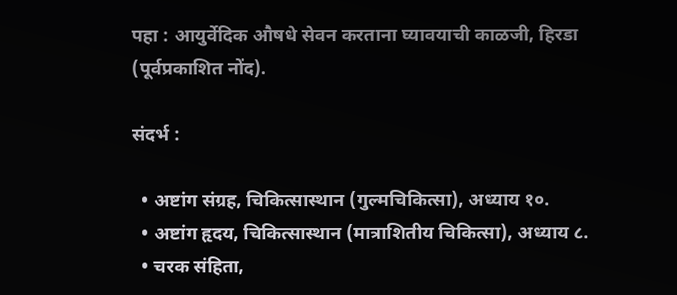पहा : आयुर्वेदिक औषधे सेवन करताना घ्यावयाची काळजी, हिरडा (पूर्वप्रकाशित नोंद).

संदर्भ :

  • अष्टांग संग्रह, चिकित्सास्थान (गुल्मचिकित्सा), अध्याय १०.
  • अष्टांग हृदय, चिकित्सास्थान (मात्राशितीय चिकित्सा), अध्याय ८.
  • चरक संहिता,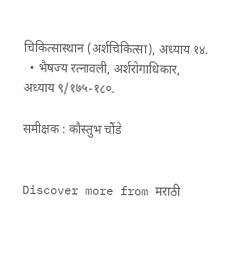चिकित्सास्थान (अर्शचिकित्सा), अध्याय १४.
  • भैषज्य रत्नावली, अर्शरोगाधिकार, अध्याय ९/१७५-१८०.

समीक्षक : कौस्तुभ चौंडे


Discover more from मराठी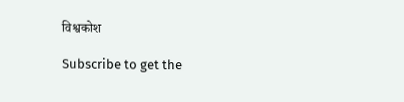विश्वकोश

Subscribe to get the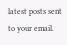latest posts sent to your email.